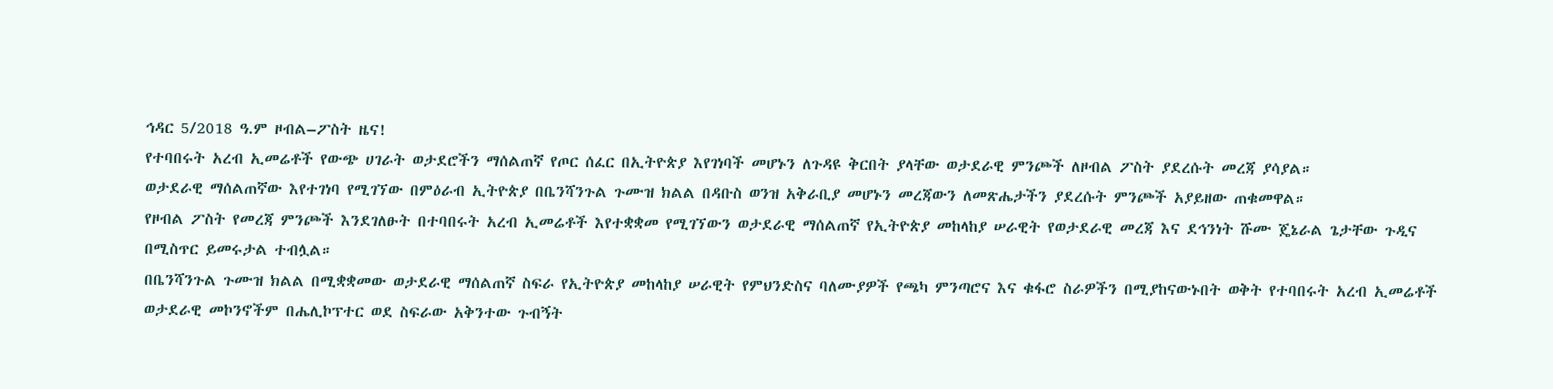ኅዳር 5/2018 ዓ.ም ዞብል–ፖስት ዜና!
የተባበሩት አረብ ኢመሬቶች የውጭ ሀገራት ወታደሮችን ማሰልጠኛ የጦር ሰፈር በኢትዮጵያ እየገነባች መሆኑን ለጉዳዩ ቅርበት ያላቸው ወታደራዊ ምንጮች ለዞብል ፖስት ያደረሱት መረጃ ያሳያል።
ወታደራዊ ማሰልጠኛው እየተገነባ የሚገኘው በምዕራብ ኢትዮጵያ በቤንሻንጉል ጉሙዝ ክልል በዳቡስ ወንዝ አቅራቢያ መሆኑን መረጃውን ለመጽሔታችን ያደረሱት ምንጮች አያይዘው ጠቁመዋል።
የዞብል ፖስት የመረጃ ምንጮች እንደገለፁት በተባበሩት አረብ ኢመሬቶች እየተቋቋመ የሚገኘውን ወታደራዊ ማሰልጠኛ የኢትዮጵያ መከላከያ ሠራዊት የወታደራዊ መረጃ እና ደኅንነት ሹሙ ጄኔራል ጌታቸው ጉዲና በሚስጥር ይመሩታል ተብሏል።
በቤንሻንጉል ጉሙዝ ክልል በሚቋቋመው ወታደራዊ ማሰልጠኛ ስፍራ የኢትዮጵያ መከላከያ ሠራዊት የምህንድስና ባለሙያዎች የጫካ ምንጣሮና እና ቁፋሮ ስራዎችን በሚያከናውኑበት ወቅት የተባበሩት አረብ ኢመሬቶች ወታደራዊ መኮንኖችም በሔሊኮፕተር ወደ ስፍራው አቅንተው ጉብኝት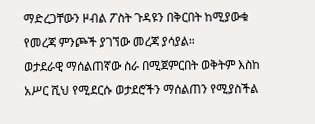ማድረጋቸውን ዞብል ፖስት ጉዳዩን በቅርበት ከሚያውቁ የመረጃ ምንጮች ያገኘው መረጃ ያሳያል።
ወታደራዊ ማሰልጠኛው ስራ በሚጀምርበት ወቅትም እስከ አሥር ሺህ የሚደርሱ ወታደሮችን ማሰልጠን የሚያስችል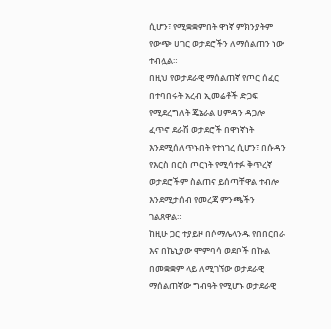ሲሆን፣ የሚቋቋምበት ዋነኛ ምክንያትም የውጭ ሀገር ወታደሮችን ለማሰልጠን ነው ተብሏል።
በዚህ የወታደራዊ ማሰልጠኛ የጦር ሰፈር በተባበሩት አረብ ኢመሬቶች ድጋፍ የሚደረግለት ጄኔራል ሀምዳን ዳጋሎ ፈጥኖ ደራሽ ወታደሮች በዋነኛነት እንደሚሰለጥኑበት የተነገረ ሲሆን፣ በሱዳን የእርስ በርስ ጦርነት የሚሳተፉ ቅጥረኛ ወታደሮችም ስልጠና ይሰጣቸዋል ተብሎ እንደሚታሰብ የመረጃ ምንጫችን ገልጸዋል።
ከዚሁ ጋር ተያይዞ በሶማሌላንዱ የበበርበራ እና በኬኒያው ሞምባሳ ወደቦች በኩል በመቋቋም ላይ ለሚገኘው ወታደራዊ ማሰልጠኛው ግብዓት የሚሆኑ ወታደራዊ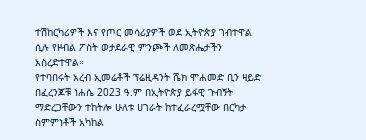ተሽከርካሪዎች እና የጦር መሳሪያዎች ወደ ኢትዮጵያ ገብተዋል ሲሉ የዞብል ፖስት ወታደራዊ ምንጮች ለመጽሔታችን አስረድተዋል።
የተባበሩት አረብ ኢመሬቶች ፕሬዚዳንት ሼክ ሞሐመድ ቢን ዛይድ በፈረንጆቹ ነሐሴ 2023 ዓ.ም በኢትዮጵያ ይፋዊ ጉብኝት ማድረጋቸውን ተከትሎ ሁለቱ ሀገራት ከተፈራረሟቸው በርካታ ስምምነቶች አካከል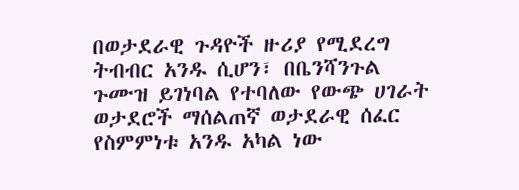በወታደራዊ ጉዳዮች ዙሪያ የሚደረግ ትብብር አንዱ ሲሆን፣ በቤንሻንጉል ጉሙዝ ይገነባል የተባለው የውጭ ሀገራት ወታደሮች ማሰልጠኛ ወታደራዊ ሰፈር የስምምነቱ አንዱ አካል ነው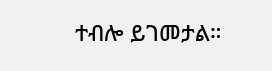ተብሎ ይገመታል።